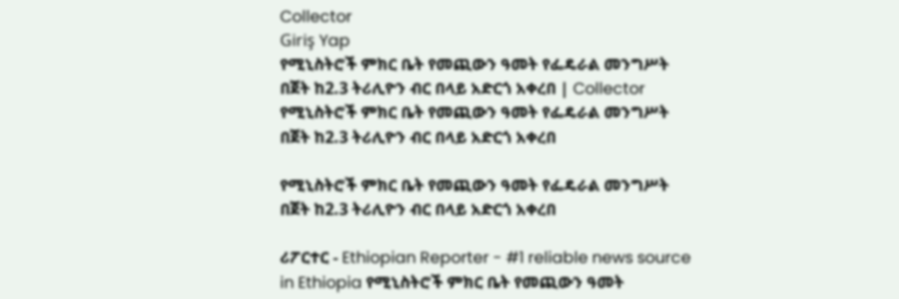Collector
Giriş Yap
የሚኒስትሮች ምክር ቤት የመጪውን ዓመት የፌዴራል መንግሥት በጀት ከ2.3 ትሪሊዮን ብር በላይ አድርጎ አቀረበ | Collector
የሚኒስትሮች ምክር ቤት የመጪውን ዓመት የፌዴራል መንግሥት በጀት ከ2.3 ትሪሊዮን ብር በላይ አድርጎ አቀረበ

የሚኒስትሮች ምክር ቤት የመጪውን ዓመት የፌዴራል መንግሥት በጀት ከ2.3 ትሪሊዮን ብር በላይ አድርጎ አቀረበ

ሪፖርተር - Ethiopian Reporter - #1 reliable news source in Ethiopia የሚኒስትሮች ምክር ቤት የመጪውን ዓመት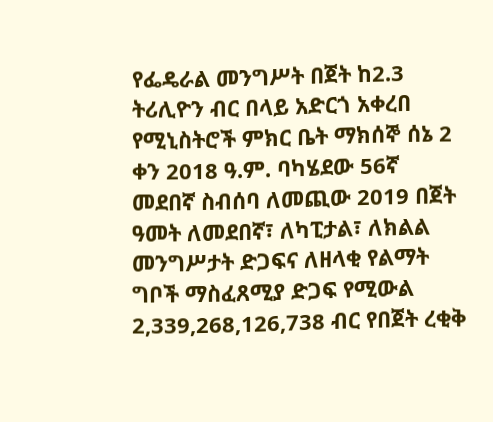የፌዴራል መንግሥት በጀት ከ2.3 ትሪሊዮን ብር በላይ አድርጎ አቀረበ የሚኒስትሮች ምክር ቤት ማክሰኞ ሰኔ 2 ቀን 2018 ዓ.ም. ባካሄደው 56ኛ መደበኛ ስብሰባ ለመጪው 2019 በጀት ዓመት ለመደበኛ፣ ለካፒታል፣ ለክልል መንግሥታት ድጋፍና ለዘላቂ የልማት ግቦች ማስፈጸሚያ ድጋፍ የሚውል 2,339,268,126,738 ብር የበጀት ረቂቅ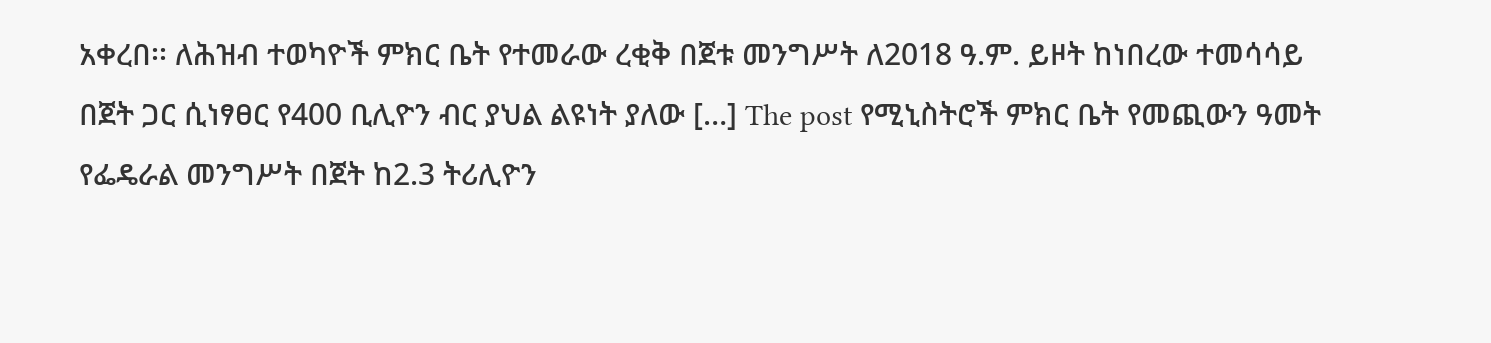አቀረበ፡፡ ለሕዝብ ተወካዮች ምክር ቤት የተመራው ረቂቅ በጀቱ መንግሥት ለ2018 ዓ.ም. ይዞት ከነበረው ተመሳሳይ በጀት ጋር ሲነፃፀር የ400 ቢሊዮን ብር ያህል ልዩነት ያለው […] The post የሚኒስትሮች ምክር ቤት የመጪውን ዓመት የፌዴራል መንግሥት በጀት ከ2.3 ትሪሊዮን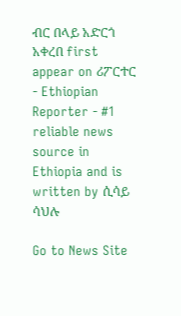ብር በላይ አድርጎ አቀረበ first appear on ሪፖርተር - Ethiopian Reporter - #1 reliable news source in Ethiopia and is written by ሲሳይ ሳህሉ

Go to News Site